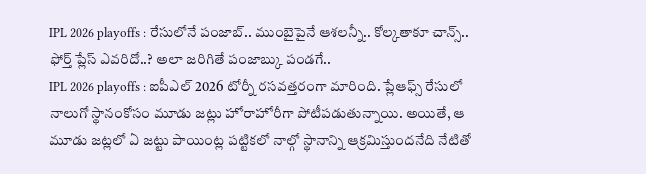IPL 2026 playoffs : రేసులోనే పంజాబ్.. ముంబైపైనే ఆశలన్నీ.. కోల్కతాకూ చాన్స్.. ఫోర్త్ ప్లేస్ ఎవరిదో..? అలా జరిగితే పంజాబ్కు పండగే..
IPL 2026 playoffs : ఐపీఎల్ 2026 టోర్నీ రసవత్తరంగా మారింది. ప్లేఆఫ్స్ రేసులో నాలుగో స్థానంకోసం మూడు జట్లు హోరాహోరీగా పోటీపడుతున్నాయి. అయితే, ఆ మూడు జట్లలో ఏ జట్టు పాయింట్ల పట్టికలో నాల్గో స్థానాన్ని ఆక్రమిస్తుందనేది నేటితో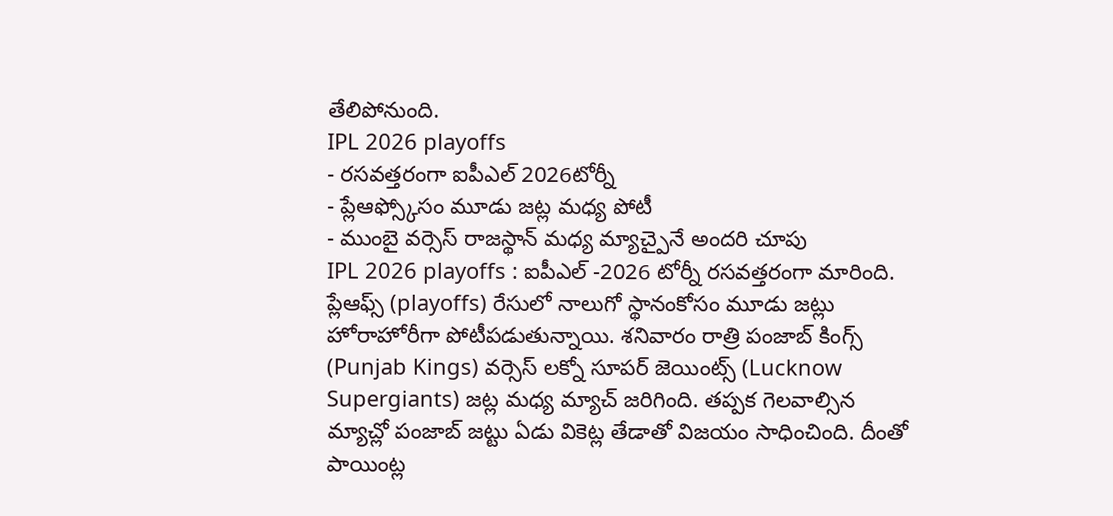తేలిపోనుంది.
IPL 2026 playoffs
- రసవత్తరంగా ఐపీఎల్ 2026టోర్నీ
- ప్లేఆఫ్స్కోసం మూడు జట్ల మధ్య పోటీ
- ముంబై వర్సెస్ రాజస్థాన్ మధ్య మ్యాచ్పైనే అందరి చూపు
IPL 2026 playoffs : ఐపీఎల్ -2026 టోర్నీ రసవత్తరంగా మారింది. ప్లేఆఫ్స్ (playoffs) రేసులో నాలుగో స్థానంకోసం మూడు జట్లు హోరాహోరీగా పోటీపడుతున్నాయి. శనివారం రాత్రి పంజాబ్ కింగ్స్ (Punjab Kings) వర్సెస్ లక్నో సూపర్ జెయింట్స్ (Lucknow Supergiants) జట్ల మధ్య మ్యాచ్ జరిగింది. తప్పక గెలవాల్సిన మ్యాచ్లో పంజాబ్ జట్టు ఏడు వికెట్ల తేడాతో విజయం సాధించింది. దీంతో పాయింట్ల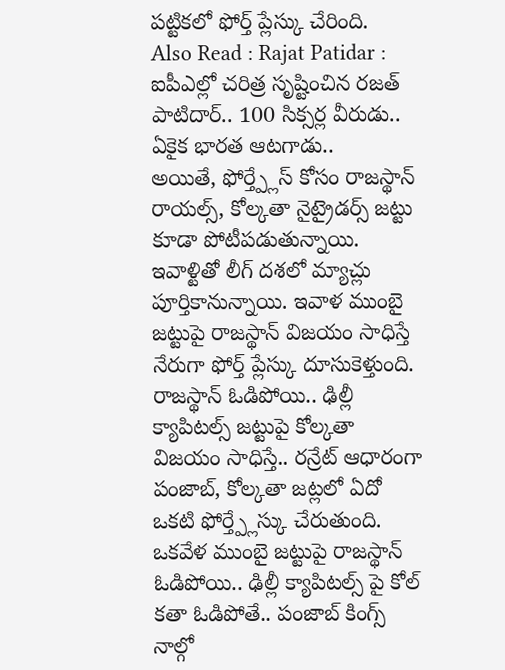పట్టికలో ఫోర్త్ ప్లేస్కు చేరింది.
Also Read : Rajat Patidar : ఐపీఎల్లో చరిత్ర సృష్టించిన రజత్ పాటిదార్.. 100 సిక్సర్ల వీరుడు.. ఏకైక భారత ఆటగాడు..
అయితే, ఫోర్త్ప్లేస్ కోసం రాజస్థాన్ రాయల్స్, కోల్కతా నైట్రైడర్స్ జట్టు కూడా పోటీపడుతున్నాయి. ఇవాళ్టితో లీగ్ దశలో మ్యాచ్లు పూర్తికానున్నాయి. ఇవాళ ముంబై జట్టుపై రాజస్థాన్ విజయం సాధిస్తే నేరుగా ఫోర్త్ ప్లేస్కు దూసుకెళ్తుంది. రాజస్థాన్ ఓడిపోయి.. ఢిల్లీ క్యాపిటల్స్ జట్టుపై కోల్కతా విజయం సాధిస్తే.. రన్రేట్ ఆధారంగా పంజాబ్, కోల్కతా జట్లలో ఏదో ఒకటి ఫోర్త్ప్లేస్కు చేరుతుంది. ఒకవేళ ముంబై జట్టుపై రాజస్థాన్ ఓడిపోయి.. ఢిల్లీ క్యాపిటల్స్ పై కోల్ కతా ఓడిపోతే.. పంజాబ్ కింగ్స్ నాల్గో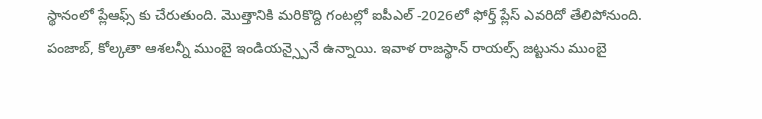స్థానంలో ప్లేఆఫ్స్ కు చేరుతుంది. మొత్తానికి మరికొద్ది గంటల్లో ఐపీఎల్ -2026లో ఫోర్త్ ప్లేస్ ఎవరిదో తేలిపోనుంది.
పంజాబ్, కోల్కతా ఆశలన్నీ ముంబై ఇండియన్స్పైనే ఉన్నాయి. ఇవాళ రాజస్థాన్ రాయల్స్ జట్టును ముంబై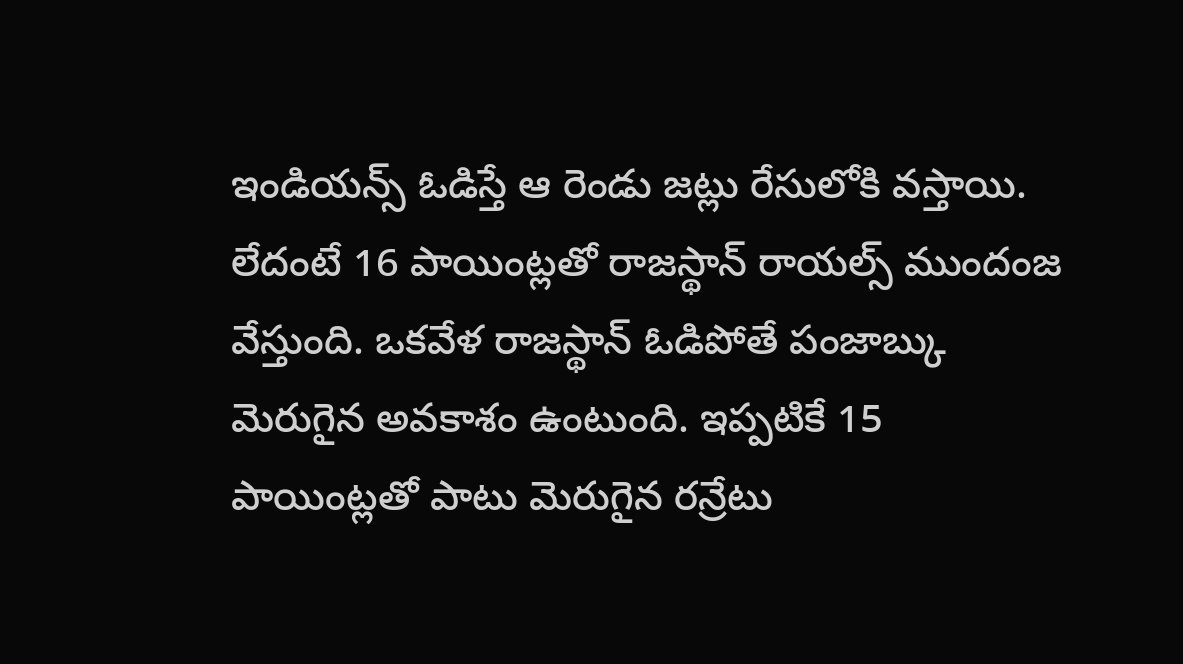ఇండియన్స్ ఓడిస్తే ఆ రెండు జట్లు రేసులోకి వస్తాయి. లేదంటే 16 పాయింట్లతో రాజస్థాన్ రాయల్స్ ముందంజ వేస్తుంది. ఒకవేళ రాజస్థాన్ ఓడిపోతే పంజాబ్కు మెరుగైన అవకాశం ఉంటుంది. ఇప్పటికే 15 పాయింట్లతో పాటు మెరుగైన రన్రేటు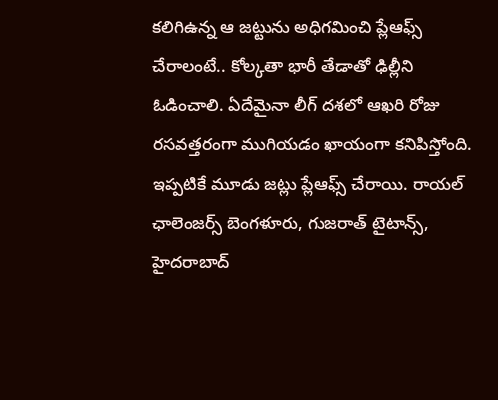కలిగిఉన్న ఆ జట్టును అధిగమించి ప్లేఆఫ్స్ చేరాలంటే.. కోల్కతా భారీ తేడాతో ఢిల్లీని ఓడించాలి. ఏదేమైనా లీగ్ దశలో ఆఖరి రోజు రసవత్తరంగా ముగియడం ఖాయంగా కనిపిస్తోంది.
ఇప్పటికే మూడు జట్లు ప్లేఆఫ్స్ చేరాయి. రాయల్ ఛాలెంజర్స్ బెంగళూరు, గుజరాత్ టైటాన్స్, హైదరాబాద్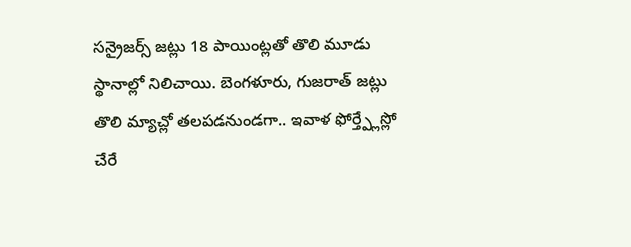సన్రైజర్స్ జట్లు 18 పాయింట్లతో తొలి మూడు స్థానాల్లో నిలిచాయి. బెంగళూరు, గుజరాత్ జట్లు తొలి మ్యాచ్లో తలపడనుండగా.. ఇవాళ ఫోర్త్ప్లేస్లో చేరే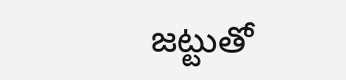జట్టుతో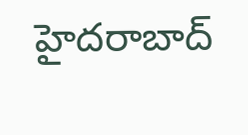హైదరాబాద్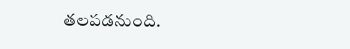తలపడనుంది.